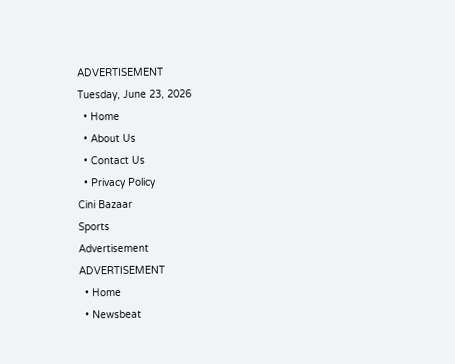ADVERTISEMENT
Tuesday, June 23, 2026
  • Home
  • About Us
  • Contact Us
  • Privacy Policy
Cini Bazaar
Sports
Advertisement
ADVERTISEMENT
  • Home
  • Newsbeat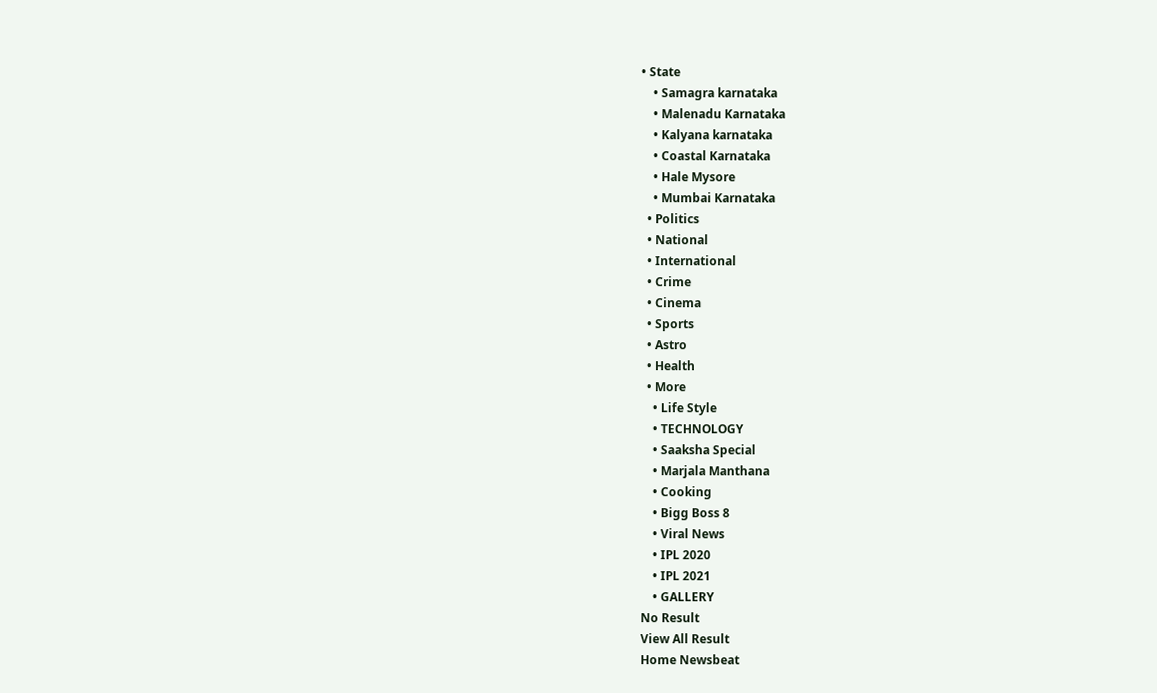• State
    • Samagra karnataka
    • Malenadu Karnataka
    • Kalyana karnataka
    • Coastal Karnataka
    • Hale Mysore
    • Mumbai Karnataka
  • Politics
  • National
  • International
  • Crime
  • Cinema
  • Sports
  • Astro
  • Health
  • More
    • Life Style
    • TECHNOLOGY
    • Saaksha Special
    • Marjala Manthana
    • Cooking
    • Bigg Boss 8
    • Viral News
    • IPL 2020
    • IPL 2021
    • GALLERY
No Result
View All Result
Home Newsbeat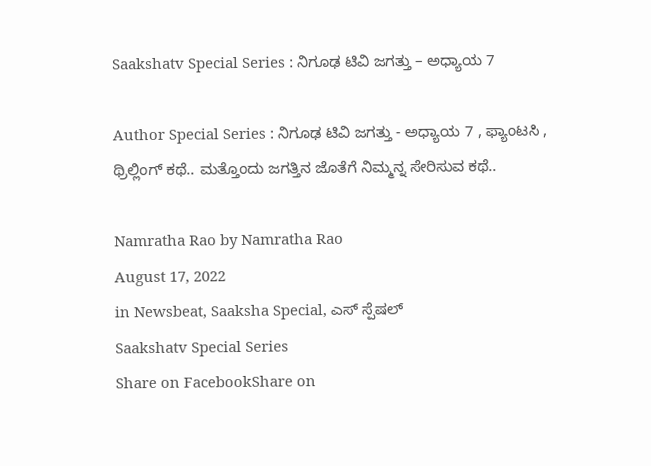Saakshatv Special Series : ನಿಗೂಢ ಟಿವಿ‌ ಜಗತ್ತು – ಅಧ್ಯಾಯ 7

Author Special Series : ನಿಗೂಢ ಟಿವಿ‌ ಜಗತ್ತು - ಅಧ್ಯಾಯ 7 , ಫ್ಯಾಂಟಸಿ , ಥ್ರಿಲ್ಲಿಂಗ್ ಕಥೆ.. ಮತ್ತೊಂದು ಜಗತ್ತಿನ ಜೊತೆಗೆ ನಿಮ್ಮನ್ನ ಸೇರಿಸುವ ಕಥೆ..

Namratha Rao by Namratha Rao
August 17, 2022
in Newsbeat, Saaksha Special, ಎಸ್ ಸ್ಪೆಷಲ್
Saakshatv Special Series
Share on FacebookShare on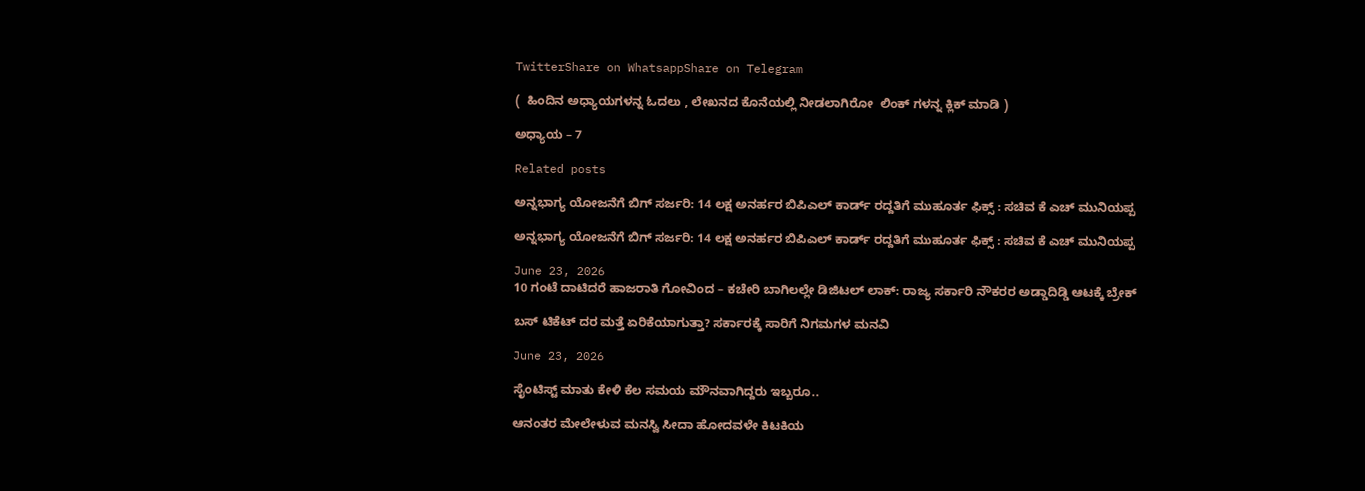TwitterShare on WhatsappShare on Telegram

(  ಹಿಂದಿನ ಅಧ್ಯಾಯಗಳನ್ನ ಓದಲು , ಲೇಖನದ ಕೊನೆಯಲ್ಲಿ ನೀಡಲಾಗಿರೋ  ಲಿಂಕ್ ಗಳನ್ನ ಕ್ಲಿಕ್ ಮಾಡಿ )

ಅಧ್ಯಾಯ – 7

Related posts

ಅನ್ನಭಾಗ್ಯ ಯೋಜನೆಗೆ ಬಿಗ್ ಸರ್ಜರಿ: 14 ಲಕ್ಷ ಅನರ್ಹರ ಬಿಪಿಎಲ್ ಕಾರ್ಡ್ ರದ್ದತಿಗೆ ಮುಹೂರ್ತ ಫಿಕ್ಸ್ : ಸಚಿವ ಕೆ ಎಚ್ ಮುನಿಯಪ್ಪ

ಅನ್ನಭಾಗ್ಯ ಯೋಜನೆಗೆ ಬಿಗ್ ಸರ್ಜರಿ: 14 ಲಕ್ಷ ಅನರ್ಹರ ಬಿಪಿಎಲ್ ಕಾರ್ಡ್ ರದ್ದತಿಗೆ ಮುಹೂರ್ತ ಫಿಕ್ಸ್ : ಸಚಿವ ಕೆ ಎಚ್ ಮುನಿಯಪ್ಪ

June 23, 2026
10 ಗಂಟೆ ದಾಟಿದರೆ ಹಾಜರಾತಿ ಗೋವಿಂದ – ಕಚೇರಿ ಬಾಗಿಲಲ್ಲೇ ಡಿಜಿಟಲ್ ಲಾಕ್: ರಾಜ್ಯ ಸರ್ಕಾರಿ ನೌಕರರ ಅಡ್ಡಾದಿಡ್ಡಿ ಆಟಕ್ಕೆ ಬ್ರೇಕ್

ಬಸ್ ಟಿಕೆಟ್ ದರ ಮತ್ತೆ ಏರಿಕೆಯಾಗುತ್ತಾ? ಸರ್ಕಾರಕ್ಕೆ ಸಾರಿಗೆ ನಿಗಮಗಳ ಮನವಿ

June 23, 2026

ಸೈಂಟಿಸ್ಟ್ ಮಾತು ಕೇಳಿ ಕೆಲ ಸಮಯ ಮೌನವಾಗಿದ್ದರು ಇಬ್ಬರೂ..

ಆನಂತರ ಮೇಲೇಳುವ ಮನಸ್ವಿ ಸೀದಾ ಹೋದವಳೇ ಕಿಟಕಿಯ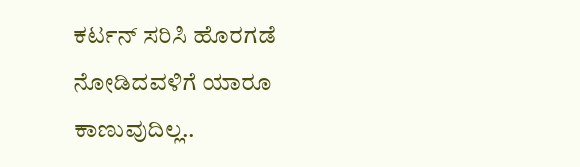ಕರ್ಟನ್ ಸರಿಸಿ ಹೊರಗಡೆ ನೋಡಿದವಳಿಗೆ ಯಾರೂ ಕಾಣುವುದಿಲ್ಲ..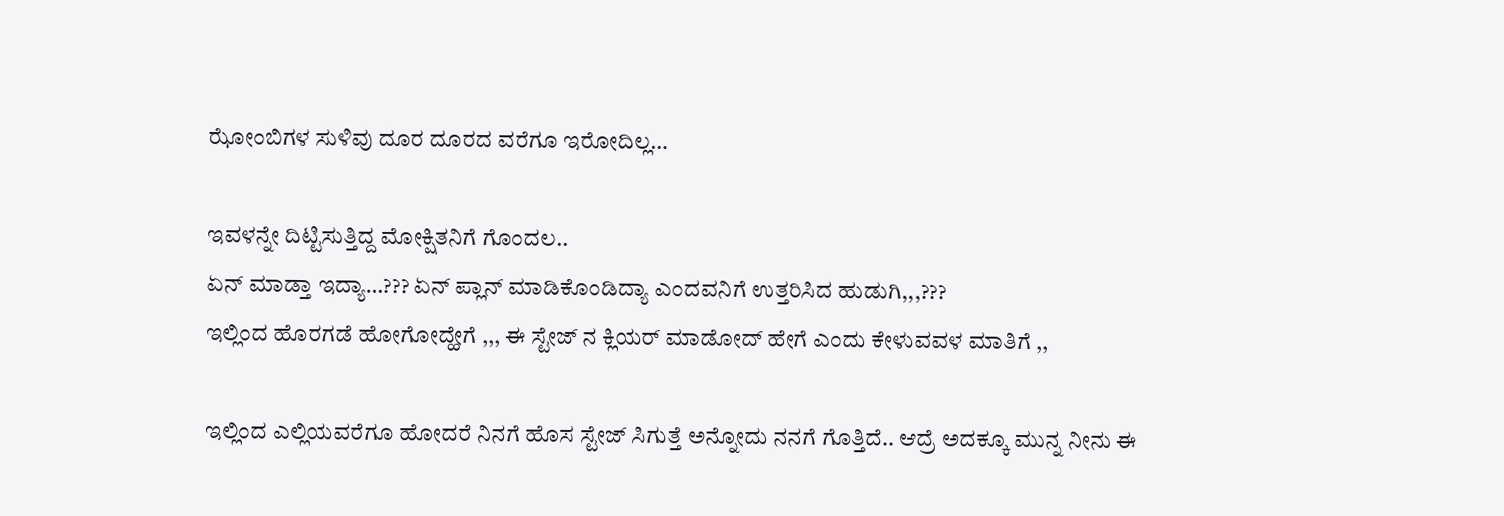ಝೋಂಬಿಗಳ ಸುಳಿವು ದೂರ ದೂರದ ವರೆಗೂ ಇರೋದಿಲ್ಲ…

ಇವಳನ್ನೇ ದಿಟ್ಟಿಸುತ್ತಿದ್ದ ಮೋಕ್ಷಿತನಿಗೆ ಗೊಂದಲ..
ಏನ್ ಮಾಡ್ತಾ ಇದ್ಯಾ…??? ಏನ್ ಪ್ಲಾನ್ ಮಾಡಿಕೊಂಡಿದ್ಯಾ ಎಂದವನಿಗೆ ಉತ್ತರಿಸಿದ ಹುಡುಗಿ,,,???
ಇಲ್ಲಿಂದ ಹೊರಗಡೆ ಹೋಗೋದ್ಹೇಗೆ ,,, ಈ ಸ್ಟೇಜ್ ನ ಕ್ಲಿಯರ್ ಮಾಡೋದ್ ಹೇಗೆ ಎಂದು ಕೇಳುವವಳ ಮಾತಿಗೆ ,,

ಇಲ್ಲಿಂದ ಎಲ್ಲಿಯವರೆಗೂ ಹೋದರೆ ನಿನಗೆ ಹೊಸ ಸ್ಟೇಜ್ ಸಿಗುತ್ತೆ ಅನ್ನೋದು ನನಗೆ ಗೊತ್ತಿದೆ.. ಆದ್ರೆ ಅದಕ್ಕೂ ಮುನ್ನ ನೀನು ಈ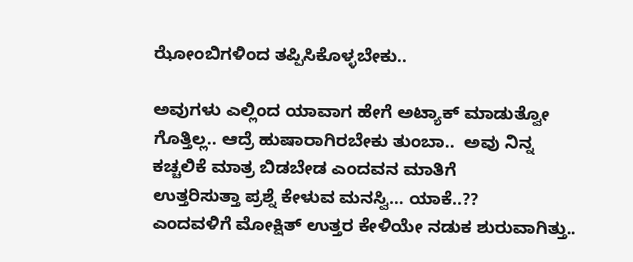ಝೋಂಬಿಗಳಿಂದ ತಪ್ಪಿಸಿಕೊಳ್ಳಬೇಕು..

ಅವುಗಳು ಎಲ್ಲಿಂದ ಯಾವಾಗ ಹೇಗೆ ಅಟ್ಯಾಕ್ ಮಾಡುತ್ವೋ ಗೊತ್ತಿಲ್ಲ.. ಆದ್ರೆ ಹುಷಾರಾಗಿರಬೇಕು ತುಂಬಾ..  ಅವು ನಿನ್ನ ಕಚ್ಚಲಿಕೆ ಮಾತ್ರ ಬಿಡಬೇಡ ಎಂದವನ ಮಾತಿಗೆ
ಉತ್ತರಿಸುತ್ತಾ ಪ್ರಶ್ನೆ ಕೇಳುವ ಮನಸ್ವಿ… ಯಾಕೆ..??
ಎಂದವಳಿಗೆ ಮೋಕ್ಷಿತ್ ಉತ್ತರ ಕೇಳಿಯೇ ನಡುಕ ಶುರುವಾಗಿತ್ತು..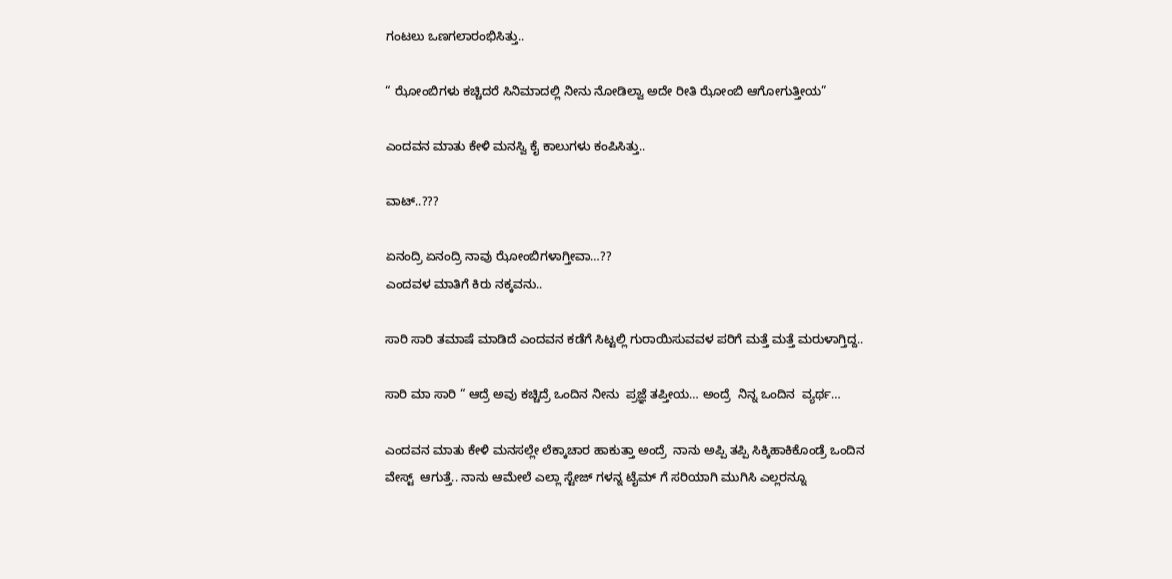ಗಂಟಲು ಒಣಗಲಾರಂಭಿಸಿತ್ತು..

“ ಝೋಂಬಿಗಳು ಕಚ್ಚಿದರೆ ಸಿನಿಮಾದಲ್ಲಿ ನೀನು ನೋಡಿಲ್ವಾ ಅದೇ ರೀತಿ ಝೋಂಬಿ ಆಗೋಗುತ್ತೀಯ”

ಎಂದವನ ಮಾತು ಕೇಳಿ ಮನಸ್ವಿ ಕೈ ಕಾಲುಗಳು ಕಂಪಿಸಿತ್ತು..

ವಾಟ್..???

ಏನಂದ್ರಿ ಏನಂದ್ರಿ ನಾವು ಝೋಂಬಿಗಳಾಗ್ತೀವಾ…??
ಎಂದವಳ ಮಾತಿಗೆ ಕಿರು ನಕ್ಕವನು..

ಸಾರಿ ಸಾರಿ ತಮಾಷೆ ಮಾಡಿದೆ ಎಂದವನ ಕಡೆಗೆ ಸಿಟ್ಟಲ್ಲಿ ಗುರಾಯಿಸುವವಳ ಪರಿಗೆ ಮತ್ತೆ ಮತ್ತೆ ಮರುಳಾಗ್ತಿದ್ದ..

ಸಾರಿ ಮಾ ಸಾರಿ “ ಆದ್ರೆ ಅವು ಕಚ್ಚಿದ್ರೆ ಒಂದಿನ ನೀನು  ಪ್ರಜ್ಞೆ ತಪ್ತೀಯ… ಅಂದ್ರೆ  ನಿನ್ನ ಒಂದಿನ  ವ್ಯರ್ಥ…

ಎಂದವನ ಮಾತು ಕೇಳಿ ಮನಸಲ್ಲೇ ಲೆಕ್ಕಾಚಾರ ಹಾಕುತ್ತಾ ಅಂದ್ರೆ  ನಾನು ಅಪ್ಪಿ ತಪ್ಪಿ ಸಿಕ್ಕಿಹಾಕಿಕೊಂಡ್ರೆ ಒಂದಿನ ವೇಸ್ಟ್  ಆಗುತ್ತೆ.. ನಾನು ಆಮೇಲೆ ಎಲ್ಲಾ ಸ್ಟೇಜ್ ಗಳನ್ನ ಟೈಮ್ ಗೆ ಸರಿಯಾಗಿ ಮುಗಿಸಿ ಎಲ್ಲರನ್ನೂ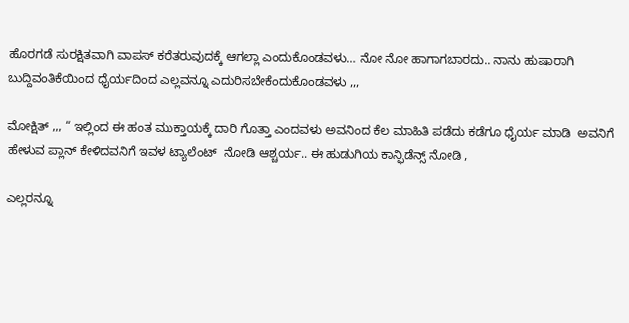ಹೊರಗಡೆ ಸುರಕ್ಷಿತವಾಗಿ ವಾಪಸ್ ಕರೆತರುವುದಕ್ಕೆ ಆಗಲ್ಲಾ ಎಂದುಕೊಂಡವಳು… ನೋ ನೋ ಹಾಗಾಗಬಾರದು.. ನಾನು ಹುಷಾರಾಗಿ ಬುದ್ದಿವಂತಿಕೆಯಿಂದ ಧೈರ್ಯದಿಂದ ಎಲ್ಲವನ್ನೂ ಎದುರಿಸಬೇಕೆಂದುಕೊಂಡವಳು ,,,

ಮೋಕ್ಷಿತ್ ,,, “ ಇಲ್ಲಿಂದ ಈ ಹಂತ ಮುಕ್ತಾಯಕ್ಕೆ ದಾರಿ ಗೊತ್ತಾ ಎಂದವಳು ಅವನಿಂದ ಕೆಲ ಮಾಹಿತಿ ಪಡೆದು ಕಡೆಗೂ ಧೈರ್ಯ ಮಾಡಿ  ಅವನಿಗೆ ಹೇಳುವ ಪ್ಲಾನ್ ಕೇಳಿದವನಿಗೆ ಇವಳ ಟ್ಯಾಲೆಂಟ್  ನೋಡಿ ಆಶ್ಚರ್ಯ.. ಈ ಹುಡುಗಿಯ ಕಾನ್ಫಿಡೆನ್ಸ್ ನೋಡಿ ,

ಎಲ್ಲರನ್ನೂ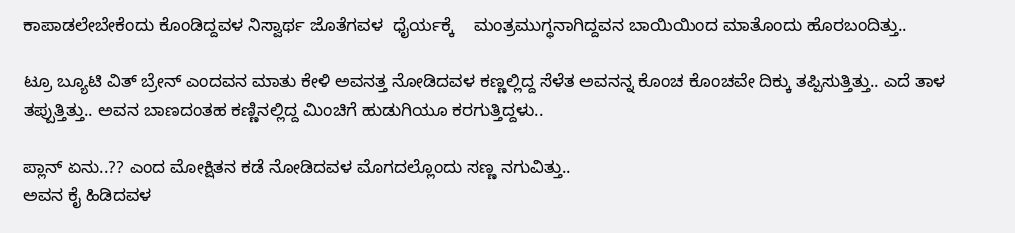ಕಾಪಾಡಲೇಬೇಕೆಂದು ಕೊಂಡಿದ್ದವಳ ನಿಸ್ವಾರ್ಥ ಜೊತೆಗವಳ  ಧೈರ್ಯಕ್ಕೆ    ಮಂತ್ರಮುಗ್ಧನಾಗಿದ್ದವನ ಬಾಯಿಯಿಂದ ಮಾತೊಂದು ಹೊರಬಂದಿತ್ತು..

ಟ್ರೂ ಬ್ಯೂಟಿ ವಿತ್ ಬ್ರೇನ್ ಎಂದವನ ಮಾತು ಕೇಳಿ ಅವನತ್ತ ನೋಡಿದವಳ ಕಣ್ಣಲ್ಲಿದ್ದ ಸೆಳೆತ ಅವನನ್ನ ಕೊಂಚ ಕೊಂಚವೇ ದಿಕ್ಕು ತಪ್ಪಿಸುತ್ತಿತ್ತು.. ಎದೆ ತಾಳ ತಪ್ಪುತ್ತಿತ್ತು.. ಅವನ ಬಾಣದಂತಹ ಕಣ್ಣಿನಲ್ಲಿದ್ದ ಮಿಂಚಿಗೆ ಹುಡುಗಿಯೂ ಕರಗುತ್ತಿದ್ದಳು..

ಪ್ಲಾನ್ ಏನು..?? ಎಂದ ಮೋಕ್ಷಿತನ ಕಡೆ ನೋಡಿದವಳ ಮೊಗದಲ್ಲೊಂದು ಸಣ್ಣ ನಗುವಿತ್ತು..
ಅವನ ಕೈ ಹಿಡಿದವಳ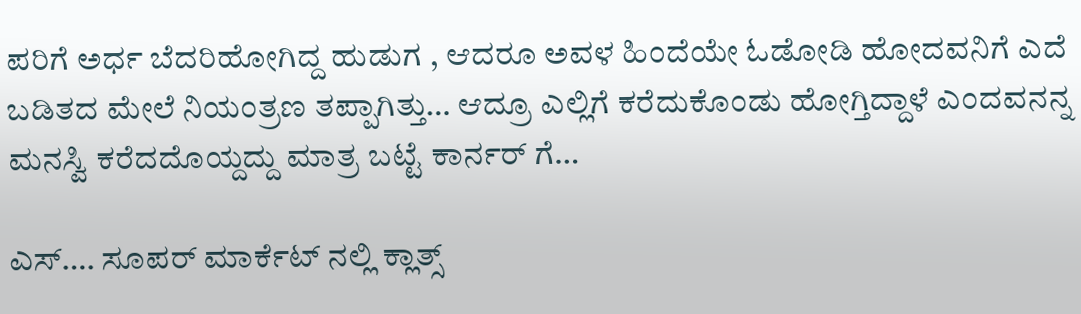ಪರಿಗೆ ಅರ್ಧ ಬೆದರಿಹೋಗಿದ್ದ ಹುಡುಗ , ಆದರೂ ಅವಳ ಹಿಂದೆಯೇ ಓಡೋಡಿ ಹೋದವನಿಗೆ ಎದೆ ಬಡಿತದ ಮೇಲೆ ನಿಯಂತ್ರಣ ತಪ್ಪಾಗಿತ್ತು… ಆದ್ರೂ ಎಲ್ಲಿಗೆ ಕರೆದುಕೊಂಡು ಹೋಗ್ತಿದ್ದಾಳೆ ಎಂದವನನ್ನ ಮನಸ್ವಿ ಕರೆದದೊಯ್ದದ್ದು ಮಾತ್ರ ಬಟ್ಟೆ ಕಾರ್ನರ್ ಗೆ…

ಎಸ್…. ಸೂಪರ್ ಮಾರ್ಕೆಟ್ ನಲ್ಲಿ ಕ್ಲಾತ್ಸ್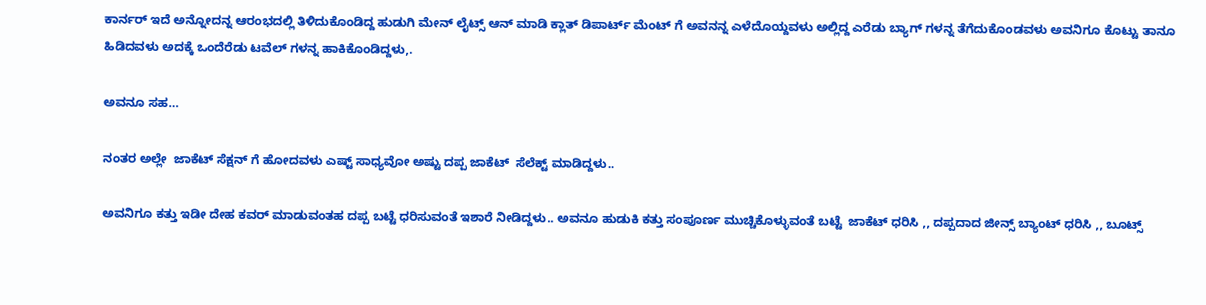ಕಾರ್ನರ್ ಇದೆ ಅನ್ನೋದನ್ನ ಆರಂಭದಲ್ಲಿ ತಿಳಿದುಕೊಂಡಿದ್ದ ಹುಡುಗಿ ಮೇನ್ ಲೈಟ್ಸ್ ಆನ್ ಮಾಡಿ ಕ್ಲಾತ್ ಡಿಪಾರ್ಟ್ ಮೆಂಟ್ ಗೆ ಅವನನ್ನ ಎಳೆದೊಯ್ದವಳು ಅಲ್ಲಿದ್ದ ಎರೆಡು ಬ್ಯಾಗ್ ಗಳನ್ನ ತೆಗೆದುಕೊಂಡವಳು ಅವನಿಗೂ ಕೊಟ್ಟು ತಾನೂ ಹಿಡಿದವಳು ಅದಕ್ಕೆ ಒಂದೆರೆಡು ಟವೆಲ್ ಗಳನ್ನ ಹಾಕಿಕೊಂಡಿದ್ದಳು,.

ಅವನೂ ಸಹ…

ನಂತರ ಅಲ್ಲೇ  ಜಾಕೆಟ್ ಸೆಕ್ಷನ್ ಗೆ ಹೋದವಳು ಎಷ್ಟ್ ಸಾಧ್ಯವೋ ಅಷ್ಟು ದಪ್ಪ ಜಾಕೆಟ್  ಸೆಲೆಕ್ಟ್ ಮಾಡಿದ್ದಳು..

ಅವನಿಗೂ ಕತ್ತು ಇಡೀ ದೇಹ ಕವರ್ ಮಾಡುವಂತಹ ದಪ್ಪ ಬಟ್ಟೆ ಧರಿಸುವಂತೆ ಇಶಾರೆ ನೀಡಿದ್ದಳು.. ಅವನೂ ಹುಡುಕಿ ಕತ್ತು ಸಂಪೂರ್ಣ ಮುಚ್ಚಿಕೊಳ್ಳುವಂತೆ ಬಟ್ಟೆ  ಜಾಕೆಟ್ ಧರಿಸಿ ,, ದಪ್ಪದಾದ ಜೀನ್ಸ್ ಬ್ಯಾಂಟ್ ಧರಿಸಿ ,, ಬೂಟ್ಸ್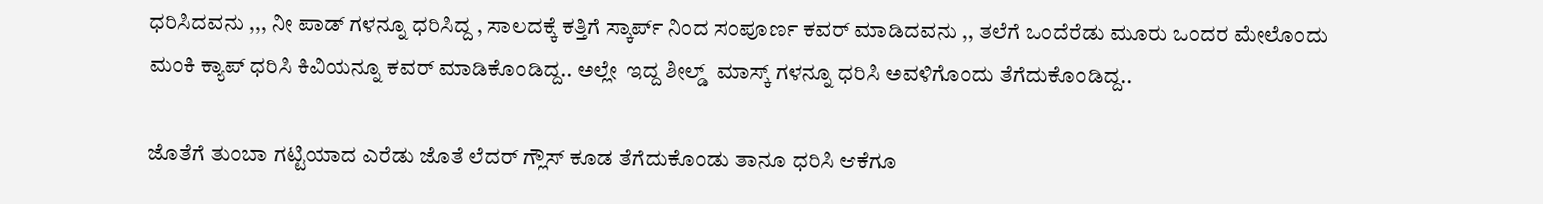ಧರಿಸಿದವನು ,,, ನೀ ಪಾಡ್ ಗಳನ್ನೂ ಧರಿಸಿದ್ದ , ಸಾಲದಕ್ಕೆ ಕತ್ತಿಗೆ ಸ್ಕಾರ್ಪ್ ನಿಂದ ಸಂಪೂರ್ಣ ಕವರ್ ಮಾಡಿದವನು ,, ತಲೆಗೆ ಒಂದೆರೆಡು ಮೂರು ಒಂದರ ಮೇಲೊಂದು ಮಂಕಿ ಕ್ಯಾಪ್ ಧರಿಸಿ ಕಿವಿಯನ್ನೂ ಕವರ್ ಮಾಡಿಕೊಂಡಿದ್ದ.. ಅಲ್ಲೇ  ಇದ್ದ ಶೀಲ್ಡ್  ಮಾಸ್ಕ್ ಗಳನ್ನೂ ಧರಿಸಿ ಅವಳಿಗೊಂದು ತೆಗೆದುಕೊಂಡಿದ್ದ..

ಜೊತೆಗೆ ತುಂಬಾ ಗಟ್ಟಿಯಾದ ಎರೆಡು ಜೊತೆ ಲೆದರ್ ಗ್ಲೌಸ್ ಕೂಡ ತೆಗೆದುಕೊಂಡು ತಾನೂ ಧರಿಸಿ ಆಕೆಗೂ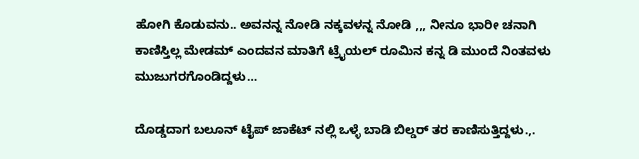ಹೋಗಿ ಕೊಡುವನು.. ಅವನನ್ನ ನೋಡಿ ನಕ್ಕವಳನ್ನ ನೋಡಿ ,,, ನೀನೂ ಭಾರೀ ಚನಾಗಿ ಕಾಣಿಸ್ತಿಲ್ಲ ಮೇಡಮ್ ಎಂದವನ ಮಾತಿಗೆ ಟ್ರೈಯಲ್ ರೂಮಿನ ಕನ್ನ ಡಿ ಮುಂದೆ ನಿಂತವಳು ಮುಜುಗರಗೊಂಡಿದ್ದಳು…

ದೊಡ್ಡದಾಗ ಬಲೂನ್ ಟೈಪ್ ಜಾಕೆಟ್ ನಲ್ಲಿ ಒಳ್ಳೆ ಬಾಡಿ ಬಿಲ್ಡರ್ ತರ ಕಾಣಿಸುತ್ತಿದ್ದಳು.,.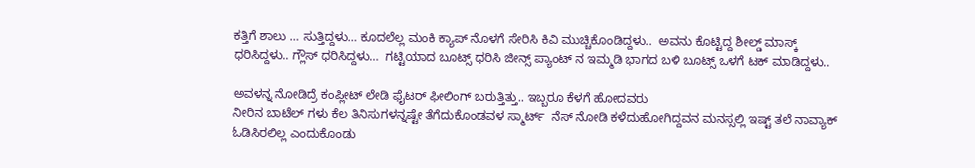ಕತ್ತಿಗೆ ಶಾಲು … ಸುತ್ತಿದ್ದಳು… ಕೂದಲೆಲ್ಲ ಮಂಕಿ ಕ್ಯಾಪ್ ನೊಳಗೆ ಸೇರಿಸಿ ಕಿವಿ ಮುಚ್ಚಿಕೊಂಡಿದ್ದಳು..  ಅವನು ಕೊಟ್ಟಿದ್ದ ಶೀಲ್ಡ್ ಮಾಸ್ಕ್ ಧರಿಸಿದ್ದಳು.. ಗ್ಲೌಸ್ ಧರಿಸಿದ್ದಳು…  ಗಟ್ಟಿಯಾದ ಬೂಟ್ಸ್ ಧರಿಸಿ ಜೀನ್ಸ್ ಪ್ಯಾಂಟ್ ನ ಇಮ್ಮಡಿ ಭಾಗದ ಬಳಿ ಬೂಟ್ಸ್ ಒಳಗೆ ಟಕ್ ಮಾಡಿದ್ದಳು..

ಅವಳನ್ನ ನೋಡಿದ್ರೆ ಕಂಪ್ಲೀಟ್ ಲೇಡಿ ಫೈಟರ್ ಫೀಲಿಂಗ್ ಬರುತ್ತಿತ್ತು.. ಇಬ್ಬರೂ ಕೆಳಗೆ ಹೋದವರು
ನೀರಿನ ಬಾಟೆಲ್ ಗಳು ಕೆಲ ತಿನಿಸುಗಳನ್ನಷ್ಟೇ ತೆಗೆದುಕೊಂಡವಳ ಸ್ಮಾರ್ಟ್  ನೆಸ್ ನೋಡಿ ಕಳೆದುಹೋಗಿದ್ದವನ ಮನಸ್ಸಲ್ಲಿ ಇಷ್ಟ್ ತಲೆ ನಾವ್ಯಾಕ್ ಓಡಿಸಿರಲಿಲ್ಲ ಎಂದುಕೊಂಡು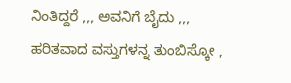ನಿಂತಿದ್ದರೆ ,,, ಅವನಿಗೆ ಬೈದು ,,, ಹರಿತವಾದ ವಸ್ತುಗಳನ್ನ ತುಂಬಿಸ್ಕೋ ,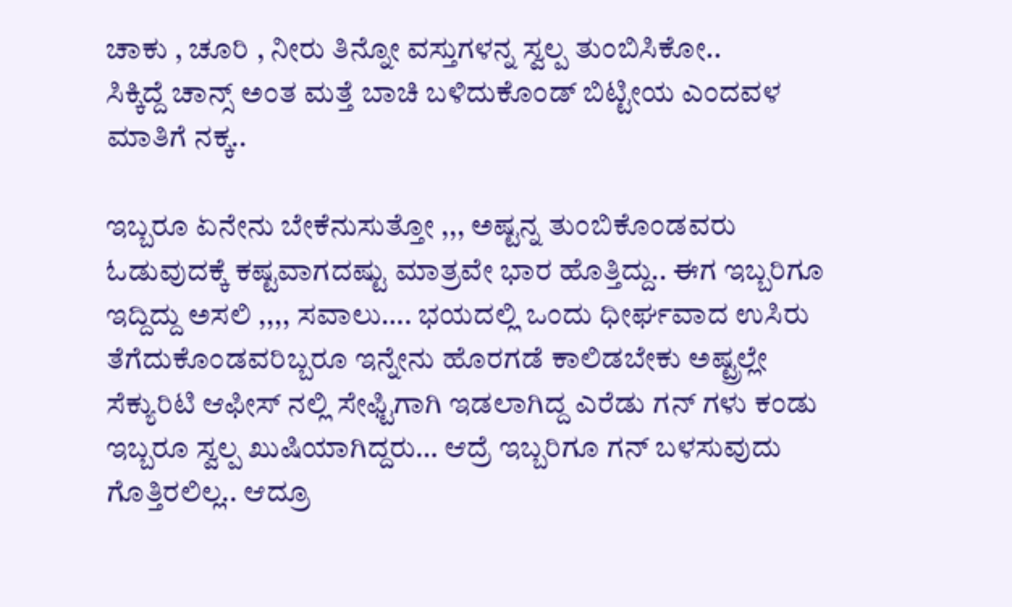ಚಾಕು , ಚೂರಿ , ನೀರು ತಿನ್ನೋ ವಸ್ತುಗಳನ್ನ ಸ್ವಲ್ಪ ತುಂಬಿಸಿಕೋ..
ಸಿಕ್ಕಿದ್ದೆ ಚಾನ್ಸ್ ಅಂತ ಮತ್ತೆ ಬಾಚಿ ಬಳಿದುಕೊಂಡ್ ಬಿಟ್ಟೀಯ ಎಂದವಳ ಮಾತಿಗೆ ನಕ್ಕ..

ಇಬ್ಬರೂ ಏನೇನು ಬೇಕೆನುಸುತ್ತೋ ,,, ಅಷ್ಟನ್ನ ತುಂಬಿಕೊಂಡವರು ಓಡುವುದಕ್ಕೆ ಕಷ್ಟವಾಗದಷ್ಟು ಮಾತ್ರವೇ ಭಾರ ಹೊತ್ತಿದ್ದು.. ಈಗ ಇಬ್ಬರಿಗೂ  ಇದ್ದಿದ್ದು ಅಸಲಿ ,,,, ಸವಾಲು…. ಭಯದಲ್ಲಿ ಒಂದು ಧೀರ್ಘವಾದ ಉಸಿರು ತೆಗೆದುಕೊಂಡವರಿಬ್ಬರೂ ಇನ್ನೇನು ಹೊರಗಡೆ ಕಾಲಿಡಬೇಕು ಅಷ್ಟ್ರಲ್ಲೇ ಸೆಕ್ಯುರಿಟಿ ಆಫೀಸ್ ನಲ್ಲಿ ಸೇಫ್ಟಿಗಾಗಿ ಇಡಲಾಗಿದ್ದ ಎರೆಡು ಗನ್ ಗಳು ಕಂಡು ಇಬ್ಬರೂ ಸ್ವಲ್ಪ ಖುಷಿಯಾಗಿದ್ದರು… ಆದ್ರೆ ಇಬ್ಬರಿಗೂ ಗನ್ ಬಳಸುವುದು ಗೊತ್ತಿರಲಿಲ್ಲ.. ಆದ್ರೂ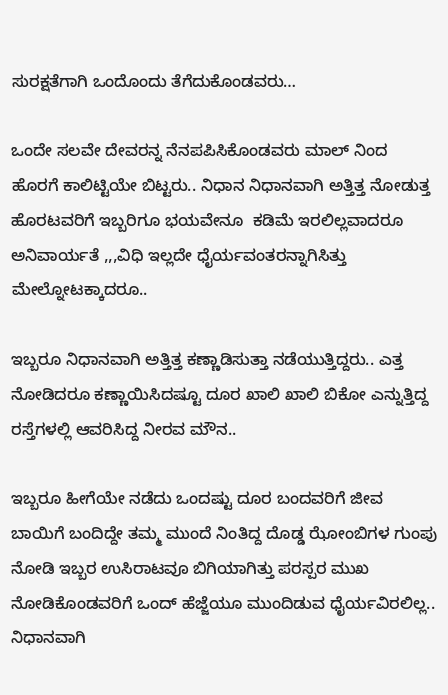ಸುರಕ್ಷತೆಗಾಗಿ ಒಂದೊಂದು ತೆಗೆದುಕೊಂಡವರು…

ಒಂದೇ ಸಲವೇ ದೇವರನ್ನ ನೆನಪಪಿಸಿಕೊಂಡವರು ಮಾಲ್ ನಿಂದ ಹೊರಗೆ ಕಾಲಿಟ್ಟಿಯೇ ಬಿಟ್ಟರು.. ನಿಧಾನ ನಿಧಾನವಾಗಿ ಅತ್ತಿತ್ತ ನೋಡುತ್ತ ಹೊರಟವರಿಗೆ ಇಬ್ಬರಿಗೂ ಭಯವೇನೂ  ಕಡಿಮೆ ಇರಲಿಲ್ಲವಾದರೂ ಅನಿವಾರ್ಯತೆ ,,,ವಿಧಿ ಇಲ್ಲದೇ ಧೈರ್ಯವಂತರನ್ನಾಗಿಸಿತ್ತು ಮೇಲ್ನೋಟಕ್ಕಾದರೂ..

ಇಬ್ಬರೂ ನಿಧಾನವಾಗಿ ಅತ್ತಿತ್ತ ಕಣ್ಣಾಡಿಸುತ್ತಾ ನಡೆಯುತ್ತಿದ್ದರು.. ಎತ್ತ ನೋಡಿದರೂ ಕಣ್ಣಾಯಿಸಿದಷ್ಟೂ ದೂರ ಖಾಲಿ ಖಾಲಿ ಬಿಕೋ ಎನ್ನುತ್ತಿದ್ದ ರಸ್ತೆಗಳಲ್ಲಿ ಆವರಿಸಿದ್ದ ನೀರವ ಮೌನ..

ಇಬ್ಬರೂ ಹೀಗೆಯೇ ನಡೆದು ಒಂದಷ್ಟು ದೂರ ಬಂದವರಿಗೆ ಜೀವ ಬಾಯಿಗೆ ಬಂದಿದ್ದೇ ತಮ್ಮ ಮುಂದೆ ನಿಂತಿದ್ದ ದೊಡ್ಡ ಝೋಂಬಿಗಳ ಗುಂಪು ನೋಡಿ ಇಬ್ಬರ ಉಸಿರಾಟವೂ ಬಿಗಿಯಾಗಿತ್ತು ಪರಸ್ಪರ ಮುಖ ನೋಡಿಕೊಂಡವರಿಗೆ ಒಂದ್ ಹೆಜ್ಜೆಯೂ ಮುಂದಿಡುವ ಧೈರ್ಯವಿರಲಿಲ್ಲ.. ನಿಧಾನವಾಗಿ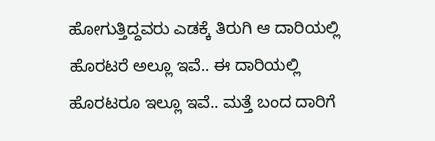ಹೋಗುತ್ತಿದ್ದವರು ಎಡಕ್ಕೆ ತಿರುಗಿ ಆ ದಾರಿಯಲ್ಲಿ ಹೊರಟರೆ ಅಲ್ಲೂ ಇವೆ.. ಈ ದಾರಿಯಲ್ಲಿ ಹೊರಟರೂ ಇಲ್ಲೂ ಇವೆ.. ಮತ್ತೆ ಬಂದ ದಾರಿಗೆ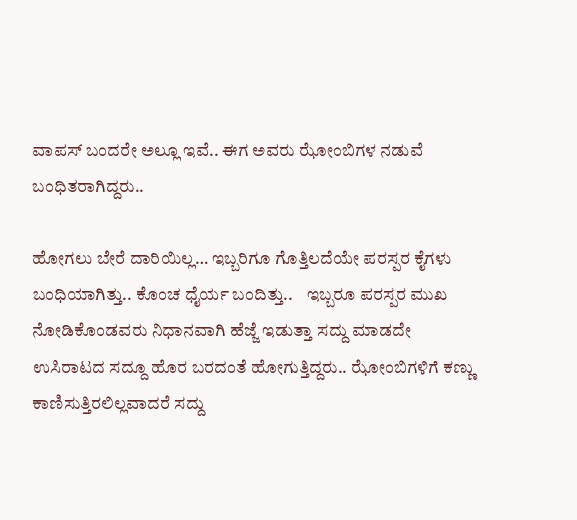ವಾಪಸ್ ಬಂದರೇ ಅಲ್ಲೂ ಇವೆ.. ಈಗ ಅವರು ಝೋಂಬಿಗಳ ನಡುವೆ ಬಂಧಿತರಾಗಿದ್ದರು..

ಹೋಗಲು ಬೇರೆ ದಾರಿಯಿಲ್ಲ… ಇಬ್ಬರಿಗೂ ಗೊತ್ತಿಲದೆಯೇ ಪರಸ್ಪರ ಕೈಗಳು ಬಂಧಿಯಾಗಿತ್ತು.. ಕೊಂಚ ಧೈರ್ಯ ಬಂದಿತ್ತು..    ಇಬ್ಬರೂ ಪರಸ್ಪರ ಮುಖ ನೋಡಿಕೊಂಡವರು ನಿಧಾನವಾಗಿ ಹೆಜ್ಜೆ ಇಡುತ್ತಾ ಸದ್ದು ಮಾಡದೇ ಉಸಿರಾಟದ ಸದ್ದೂ ಹೊರ ಬರದಂತೆ ಹೋಗುತ್ತಿದ್ದರು.. ಝೋಂಬಿಗಳಿಗೆ ಕಣ್ಣು ಕಾಣಿಸುತ್ತಿರಲಿಲ್ಲವಾದರೆ ಸದ್ದು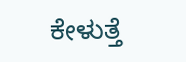ಕೇಳುತ್ತೆ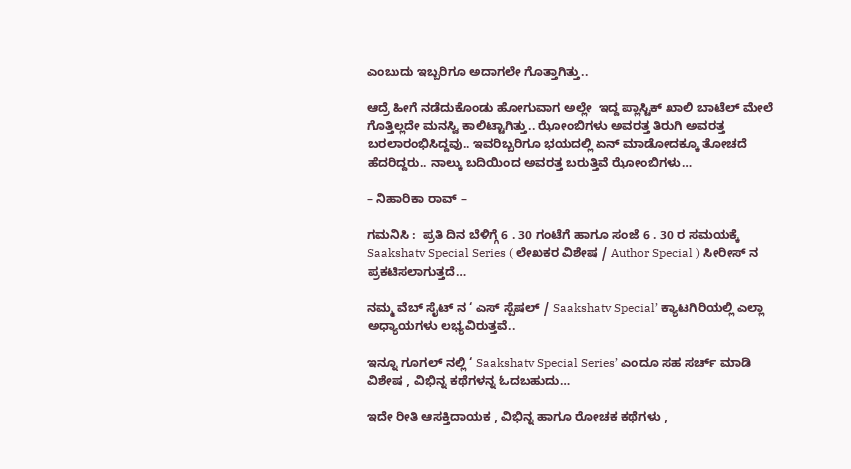ಎಂಬುದು ಇಬ್ಬರಿಗೂ ಅದಾಗಲೇ ಗೊತ್ತಾಗಿತ್ತು..

ಆದ್ರೆ ಹೀಗೆ ನಡೆದುಕೊಂಡು ಹೋಗುವಾಗ ಅಲ್ಲೇ  ಇದ್ದ ಪ್ಲಾಸ್ಟಿಕ್ ಖಾಲಿ ಬಾಟೆಲ್ ಮೇಲೆ ಗೊತ್ತಿಲ್ಲದೇ ಮನಸ್ವಿ ಕಾಲಿಟ್ಟಾಗಿತ್ತು.. ಝೋಂಬಿಗಳು ಅವರತ್ತ ತಿರುಗಿ ಅವರತ್ತ ಬರಲಾರಂಭಿಸಿದ್ದವು.. ಇವರಿಬ್ಬರಿಗೂ ಭಯದಲ್ಲಿ ಏನ್ ಮಾಡೋದಕ್ಕೂ ತೋಚದೆ ಹೆದರಿದ್ದರು.. ನಾಲ್ಕು ಬದಿಯಿಂದ ಅವರತ್ತ ಬರುತ್ತಿವೆ ಝೋಂಬಿಗಳು…

– ನಿಹಾರಿಕಾ ರಾವ್ –

ಗಮನಿಸಿ :  ಪ್ರತಿ ದಿನ ಬೆಳಿಗ್ಗೆ 6 . 30 ಗಂಟೆಗೆ ಹಾಗೂ ಸಂಜೆ 6 . 30 ರ ಸಮಯಕ್ಕೆ  Saakshatv Special Series ( ಲೇಖಕರ ವಿಶೇಷ / Author Special ) ಸೀರೀಸ್ ನ ಪ್ರಕಟಿಸಲಾಗುತ್ತದೆ…

ನಮ್ಮ ವೆಬ್ ಸೈಟ್ ನ ‘ ಎಸ್ ಸ್ಪೆಷಲ್ / Saakshatv Special’ ಕ್ಯಾಟಗಿರಿಯಲ್ಲಿ ಎಲ್ಲಾ ಅಧ್ಯಾಯಗಳು ಲಭ್ಯವಿರುತ್ತವೆ..

ಇನ್ನೂ ಗೂಗಲ್ ನಲ್ಲಿ ‘ Saakshatv Special Series’ ಎಂದೂ ಸಹ ಸರ್ಚ್ ಮಾಡಿ ವಿಶೇಷ , ವಿಭಿನ್ನ ಕಥೆಗಳನ್ನ ಓದಬಹುದು…

ಇದೇ ರೀತಿ ಆಸಕ್ತಿದಾಯಕ , ವಿಭಿನ್ನ ಹಾಗೂ ರೋಚಕ ಕಥೆಗಳು ,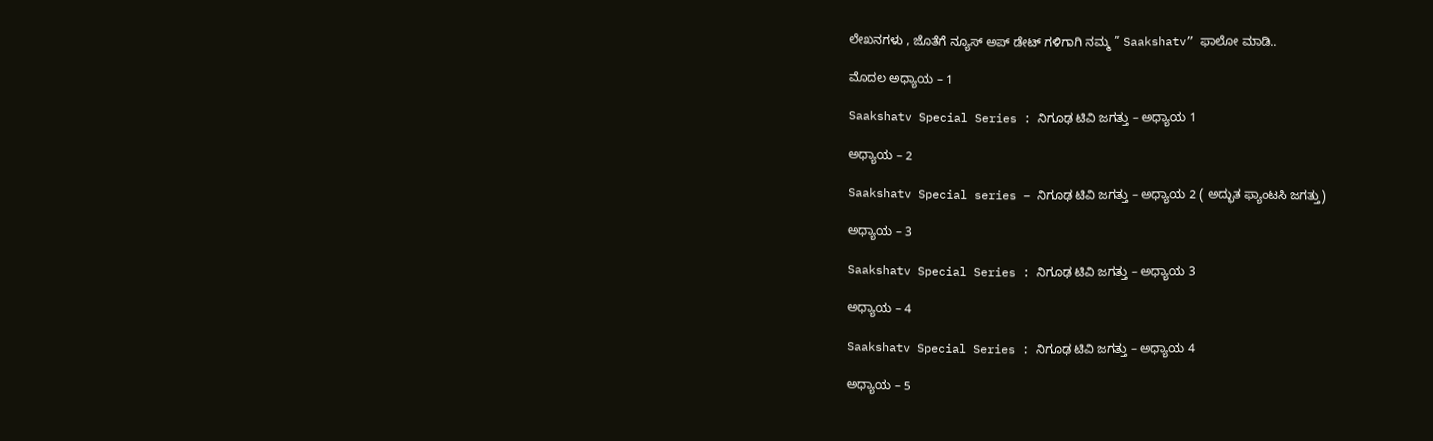ಲೇಖನಗಳು , ಜೊತೆಗೆ ನ್ಯೂಸ್ ಅಪ್ ಡೇಟ್ ಗಳಿಗಾಗಿ ನಮ್ಮ ” Saakshatv” ಫಾಲೋ ಮಾಡಿ..

ಮೊದಲ ಅಧ್ಯಾಯ – 1

Saakshatv Special Series : ನಿಗೂಢ ಟಿವಿ‌ ಜಗತ್ತು – ಅಧ್ಯಾಯ 1

ಅಧ್ಯಾಯ – 2

Saakshatv Special series – ನಿಗೂಢ ಟಿವಿ ಜಗತ್ತು – ಅಧ್ಯಾಯ 2 ( ಅದ್ಭುತ ಫ್ಯಾಂಟಸಿ ಜಗತ್ತು)

ಅಧ್ಯಾಯ – 3

Saakshatv Special Series : ನಿಗೂಢ ಟಿವಿ‌ ಜಗತ್ತು – ಅಧ್ಯಾಯ 3

ಅಧ್ಯಾಯ – 4

Saakshatv Special Series : ನಿಗೂಢ ಟಿವಿ‌ ಜಗತ್ತು – ಅಧ್ಯಾಯ 4

ಅಧ್ಯಾಯ – 5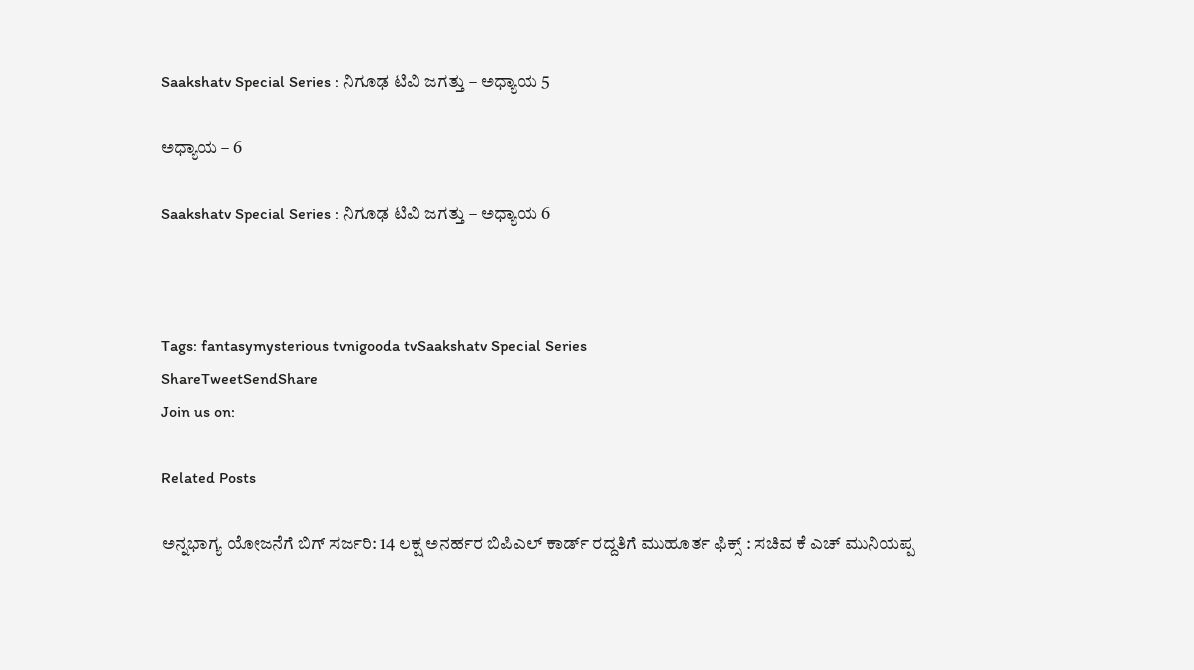Saakshatv Special Series : ನಿಗೂಢ ಟಿವಿ‌ ಜಗತ್ತು – ಅಧ್ಯಾಯ 5

ಅಧ್ಯಾಯ – 6

Saakshatv Special Series : ನಿಗೂಢ ಟಿವಿ‌ ಜಗತ್ತು – ಅಧ್ಯಾಯ 6



Tags: fantasymysterious tvnigooda tvSaakshatv Special Series
ShareTweetSendShare
Join us on:

Related Posts

ಅನ್ನಭಾಗ್ಯ ಯೋಜನೆಗೆ ಬಿಗ್ ಸರ್ಜರಿ: 14 ಲಕ್ಷ ಅನರ್ಹರ ಬಿಪಿಎಲ್ ಕಾರ್ಡ್ ರದ್ದತಿಗೆ ಮುಹೂರ್ತ ಫಿಕ್ಸ್ : ಸಚಿವ ಕೆ ಎಚ್ ಮುನಿಯಪ್ಪ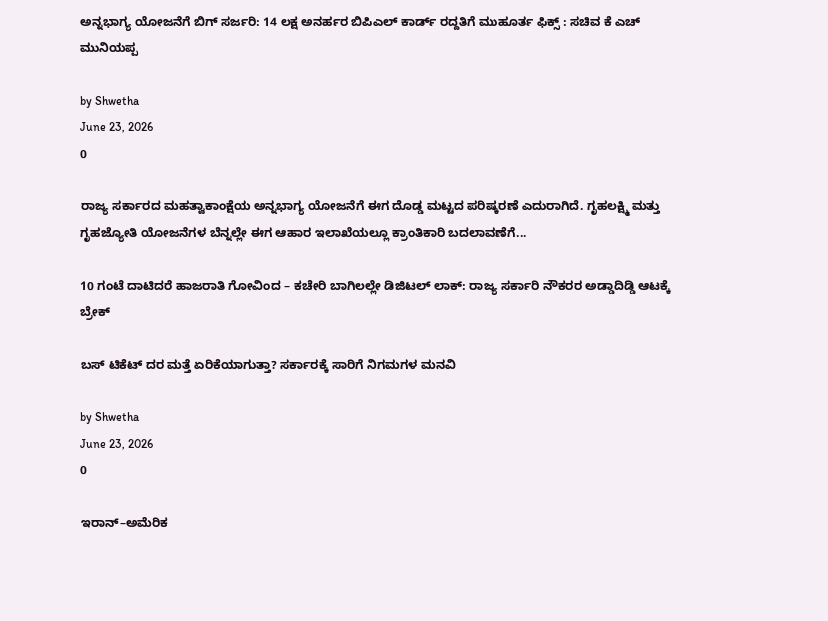ಅನ್ನಭಾಗ್ಯ ಯೋಜನೆಗೆ ಬಿಗ್ ಸರ್ಜರಿ: 14 ಲಕ್ಷ ಅನರ್ಹರ ಬಿಪಿಎಲ್ ಕಾರ್ಡ್ ರದ್ದತಿಗೆ ಮುಹೂರ್ತ ಫಿಕ್ಸ್ : ಸಚಿವ ಕೆ ಎಚ್ ಮುನಿಯಪ್ಪ

by Shwetha
June 23, 2026
0

ರಾಜ್ಯ ಸರ್ಕಾರದ ಮಹತ್ವಾಕಾಂಕ್ಷೆಯ ಅನ್ನಭಾಗ್ಯ ಯೋಜನೆಗೆ ಈಗ ದೊಡ್ಡ ಮಟ್ಟದ ಪರಿಷ್ಕರಣೆ ಎದುರಾಗಿದೆ. ಗೃಹಲಕ್ಷ್ಮಿ ಮತ್ತು ಗೃಹಜ್ಯೋತಿ ಯೋಜನೆಗಳ ಬೆನ್ನಲ್ಲೇ ಈಗ ಆಹಾರ ಇಲಾಖೆಯಲ್ಲೂ ಕ್ರಾಂತಿಕಾರಿ ಬದಲಾವಣೆಗೆ...

10 ಗಂಟೆ ದಾಟಿದರೆ ಹಾಜರಾತಿ ಗೋವಿಂದ – ಕಚೇರಿ ಬಾಗಿಲಲ್ಲೇ ಡಿಜಿಟಲ್ ಲಾಕ್: ರಾಜ್ಯ ಸರ್ಕಾರಿ ನೌಕರರ ಅಡ್ಡಾದಿಡ್ಡಿ ಆಟಕ್ಕೆ ಬ್ರೇಕ್

ಬಸ್ ಟಿಕೆಟ್ ದರ ಮತ್ತೆ ಏರಿಕೆಯಾಗುತ್ತಾ? ಸರ್ಕಾರಕ್ಕೆ ಸಾರಿಗೆ ನಿಗಮಗಳ ಮನವಿ

by Shwetha
June 23, 2026
0

ಇರಾನ್–ಅಮೆರಿಕ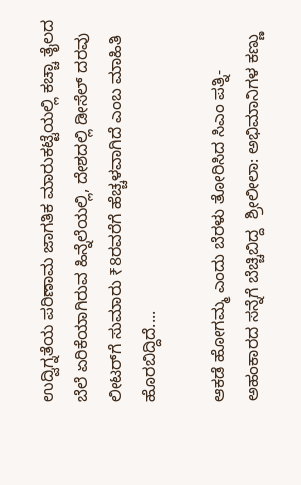ಉದ್ವಿಗ್ನತೆಯ ಪರಿಣಾಮ ಜಾಗತಿಕ ಮಾರುಕಟ್ಟೆಯಲ್ಲಿ ಕಚ್ಚಾ ತೈಲದ ಬೆಲೆ ಏರಿಕೆಯಾಗಿರುವ ಹಿನ್ನೆಲೆಯಲ್ಲಿ, ದೇಶದಲ್ಲಿ ಡೀಸೆಲ್ ದರವು ಲೀಟರ್‌ಗೆ ಸುಮಾರು ₹8ರವರೆಗೆ ಹೆಚ್ಚಳವಾಗಿದೆ ಎಂಬ ಮಾಹಿತಿ ಹೊರಬಿದ್ದಿದೆ....

ಆಕಡೆ ಹೋಗಮ್ಮ ಎಂದು ಬೆರಳು ತೋರಿಸಿದ ಸಿಎಂ ಪತ್ನಿ- ಅಹಂಕಾರದ ಸನ್ನೆಗೆ ಬೆಚ್ಚಿಬಿದ್ದ  ಶ್ರೀಲೀಲಾ: ಅಭಿಮಾನಿಗಳ ಕಣ್ಣು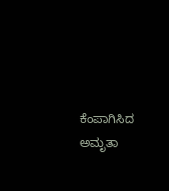ಕೆಂಪಾಗಿಸಿದ ಅಮೃತಾ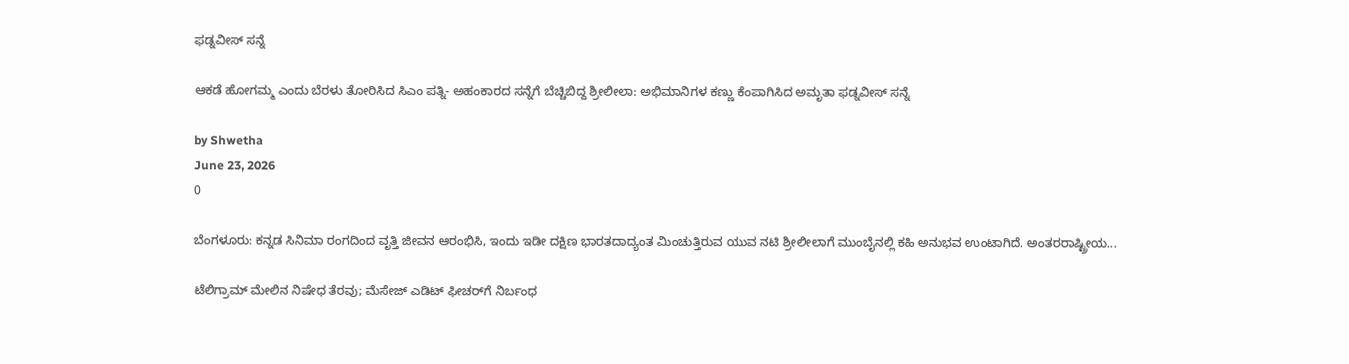ಫಡ್ನವೀಸ್ ಸನ್ನೆ

ಆಕಡೆ ಹೋಗಮ್ಮ ಎಂದು ಬೆರಳು ತೋರಿಸಿದ ಸಿಎಂ ಪತ್ನಿ- ಅಹಂಕಾರದ ಸನ್ನೆಗೆ ಬೆಚ್ಚಿಬಿದ್ದ ಶ್ರೀಲೀಲಾ: ಅಭಿಮಾನಿಗಳ ಕಣ್ಣು ಕೆಂಪಾಗಿಸಿದ ಅಮೃತಾ ಫಡ್ನವೀಸ್ ಸನ್ನೆ

by Shwetha
June 23, 2026
0

ಬೆಂಗಳೂರು: ಕನ್ನಡ ಸಿನಿಮಾ ರಂಗದಿಂದ ವೃತ್ತಿ ಜೀವನ ಆರಂಭಿಸಿ, ಇಂದು ಇಡೀ ದಕ್ಷಿಣ ಭಾರತದಾದ್ಯಂತ ಮಿಂಚುತ್ತಿರುವ ಯುವ ನಟಿ ಶ್ರೀಲೀಲಾಗೆ ಮುಂಬೈನಲ್ಲಿ ಕಹಿ ಅನುಭವ ಉಂಟಾಗಿದೆ. ಅಂತರರಾಷ್ಟ್ರೀಯ...

ಟೆಲಿಗ್ರಾಮ್ ಮೇಲಿನ ನಿಷೇಧ ತೆರವು; ಮೆಸೇಜ್ ಎಡಿಟ್‌ ಫೀಚರ್‌ಗೆ ನಿರ್ಬಂಧ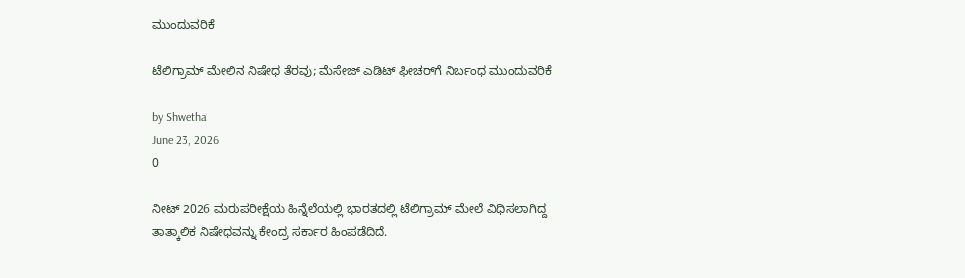ಮುಂದುವರಿಕೆ

ಟೆಲಿಗ್ರಾಮ್ ಮೇಲಿನ ನಿಷೇಧ ತೆರವು; ಮೆಸೇಜ್ ಎಡಿಟ್‌ ಫೀಚರ್‌ಗೆ ನಿರ್ಬಂಧ ಮುಂದುವರಿಕೆ

by Shwetha
June 23, 2026
0

ನೀಟ್ 2026 ಮರುಪರೀಕ್ಷೆಯ ಹಿನ್ನೆಲೆಯಲ್ಲಿ ಭಾರತದಲ್ಲಿ ಟೆಲಿಗ್ರಾಮ್ ಮೇಲೆ ವಿಧಿಸಲಾಗಿದ್ದ ತಾತ್ಕಾಲಿಕ ನಿಷೇಧವನ್ನು ಕೇಂದ್ರ ಸರ್ಕಾರ ಹಿಂಪಡೆದಿದೆ.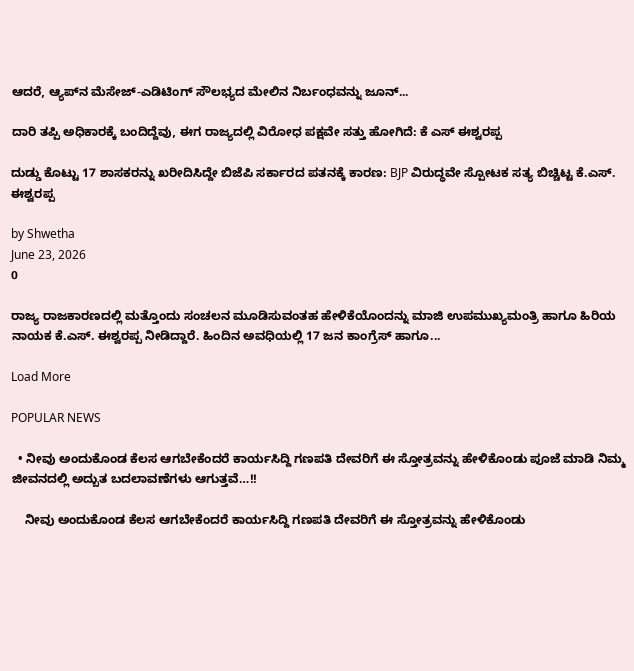ಆದರೆ, ಆ್ಯಪ್‌ನ ಮೆಸೇಜ್-ಎಡಿಟಿಂಗ್ ಸೌಲಭ್ಯದ ಮೇಲಿನ ನಿರ್ಬಂಧವನ್ನು ಜೂನ್...

ದಾರಿ ತಪ್ಪಿ ಅಧಿಕಾರಕ್ಕೆ ಬಂದಿದ್ದೆವು, ಈಗ ರಾಜ್ಯದಲ್ಲಿ ವಿರೋಧ ಪಕ್ಷವೇ ಸತ್ತು ಹೋಗಿದೆ: ಕೆ ಎಸ್ ಈಶ್ವರಪ್ಪ

ದುಡ್ಡು ಕೊಟ್ಟು 17 ಶಾಸಕರನ್ನು ಖರೀದಿಸಿದ್ದೇ ಬಿಜೆಪಿ ಸರ್ಕಾರದ ಪತನಕ್ಕೆ ಕಾರಣ: BJP ವಿರುದ್ಧವೇ ಸ್ಪೋಟಕ ಸತ್ಯ ಬಿಚ್ಚಿಟ್ಟ ಕೆ.ಎಸ್. ಈಶ್ವರಪ್ಪ

by Shwetha
June 23, 2026
0

ರಾಜ್ಯ ರಾಜಕಾರಣದಲ್ಲಿ ಮತ್ತೊಂದು ಸಂಚಲನ ಮೂಡಿಸುವಂತಹ ಹೇಳಿಕೆಯೊಂದನ್ನು ಮಾಜಿ ಉಪಮುಖ್ಯಮಂತ್ರಿ ಹಾಗೂ ಹಿರಿಯ ನಾಯಕ ಕೆ.ಎಸ್. ಈಶ್ವರಪ್ಪ ನೀಡಿದ್ದಾರೆ. ಹಿಂದಿನ ಅವಧಿಯಲ್ಲಿ 17 ಜನ ಕಾಂಗ್ರೆಸ್ ಹಾಗೂ...

Load More

POPULAR NEWS

  • ನೀವು ಅಂದುಕೊಂಡ ಕೆಲಸ ಆಗಬೇಕೆಂದರೆ ಕಾರ್ಯಸಿದ್ದಿ ಗಣಪತಿ ದೇವರಿಗೆ ಈ ಸ್ತೋತ್ರವನ್ನು ಹೇಳಿಕೊಂಡು ಪೂಜೆ ಮಾಡಿ ನಿಮ್ಮ ಜೀವನದಲ್ಲಿ ಅದ್ಬುತ ಬದಲಾವಣೆಗಳು ಆಗುತ್ತವೆ…!!

    ನೀವು ಅಂದುಕೊಂಡ ಕೆಲಸ ಆಗಬೇಕೆಂದರೆ ಕಾರ್ಯಸಿದ್ದಿ ಗಣಪತಿ ದೇವರಿಗೆ ಈ ಸ್ತೋತ್ರವನ್ನು ಹೇಳಿಕೊಂಡು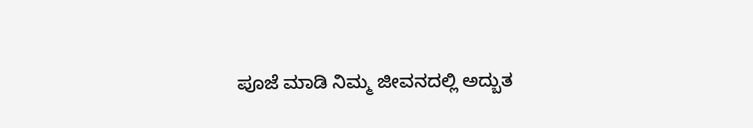ಪೂಜೆ ಮಾಡಿ ನಿಮ್ಮ ಜೀವನದಲ್ಲಿ ಅದ್ಬುತ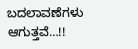ಬದಲಾವಣೆಗಳು ಆಗುತ್ತವೆ…!!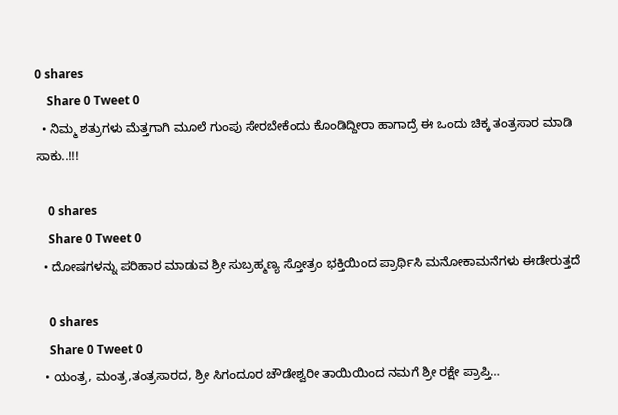0 shares
    Share 0 Tweet 0
  • ನಿಮ್ಮ ಶತ್ರುಗಳು ಮೆತ್ತಗಾಗಿ ಮೂಲೆ ಗುಂಪು ಸೇರಬೇಕೆಂದು ಕೊಂಡಿದ್ದೀರಾ ಹಾಗಾದ್ರೆ ಈ ಒಂದು ಚಿಕ್ಕ ತಂತ್ರಸಾರ ಮಾಡಿ ಸಾಕು..!!!

    0 shares
    Share 0 Tweet 0
  • ದೋಷಗಳನ್ನು ಪರಿಹಾರ ಮಾಡುವ ಶ್ರೀ ಸುಬ್ರಹ್ಮಣ್ಯ ಸ್ತೋತ್ರಂ ಭಕ್ತಿಯಿಂದ ಪ್ರಾರ್ಥಿಸಿ ಮನೋಕಾಮನೆಗಳು ಈಡೇರುತ್ತದೆ

    0 shares
    Share 0 Tweet 0
  • ಯಂತ್ರ, ಮಂತ್ರ,ತಂತ್ರಸಾರದ, ಶ್ರೀ ಸಿಗಂದೂರ ಚೌಡೇಶ್ವರೀ ತಾಯಿಯಿಂದ ನಮಗೆ ಶ್ರೀ ರಕ್ಷೇ ಪ್ರಾಪ್ತಿ…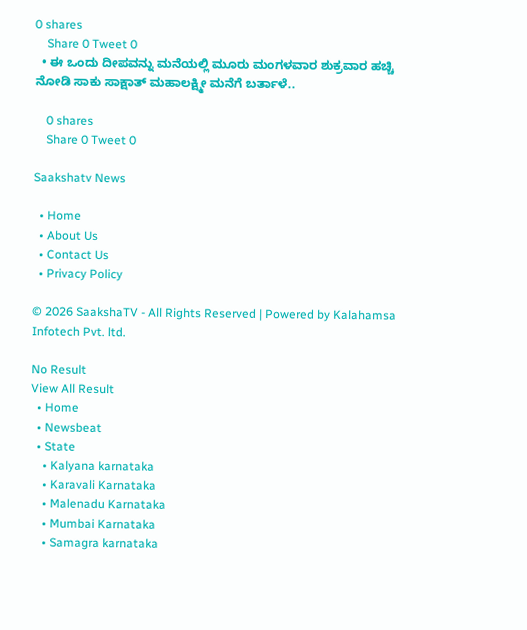0 shares
    Share 0 Tweet 0
  • ಈ ಒಂದು ದೀಪವನ್ನು ಮನೆಯಲ್ಲಿ ಮೂರು ಮಂಗಳವಾರ ಶುಕ್ರವಾರ ಹಚ್ಚಿ ನೋಡಿ ಸಾಕು ಸಾಕ್ಷಾತ್ ಮಹಾಲಕ್ಷ್ಮೀ ಮನೆಗೆ ಬರ್ತಾಳೆ..

    0 shares
    Share 0 Tweet 0

Saakshatv News

  • Home
  • About Us
  • Contact Us
  • Privacy Policy

© 2026 SaakshaTV - All Rights Reserved | Powered by Kalahamsa Infotech Pvt. ltd.

No Result
View All Result
  • Home
  • Newsbeat
  • State
    • Kalyana karnataka
    • Karavali Karnataka
    • Malenadu Karnataka
    • Mumbai Karnataka
    • Samagra karnataka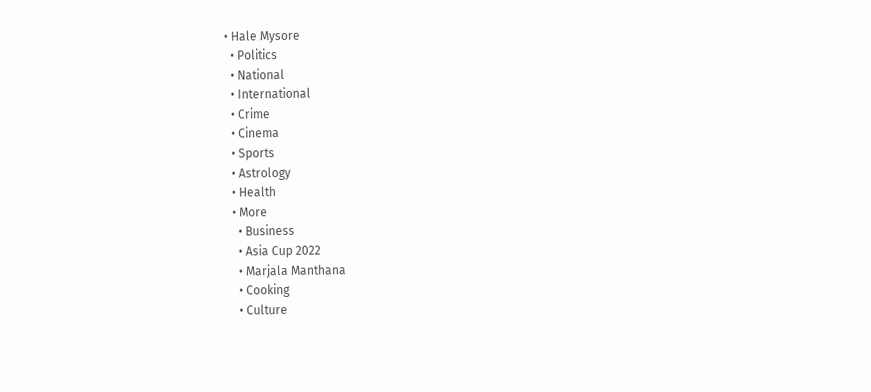• Hale Mysore
  • Politics
  • National
  • International
  • Crime
  • Cinema
  • Sports
  • Astrology
  • Health
  • More
    • Business
    • Asia Cup 2022
    • Marjala Manthana
    • Cooking
    • Culture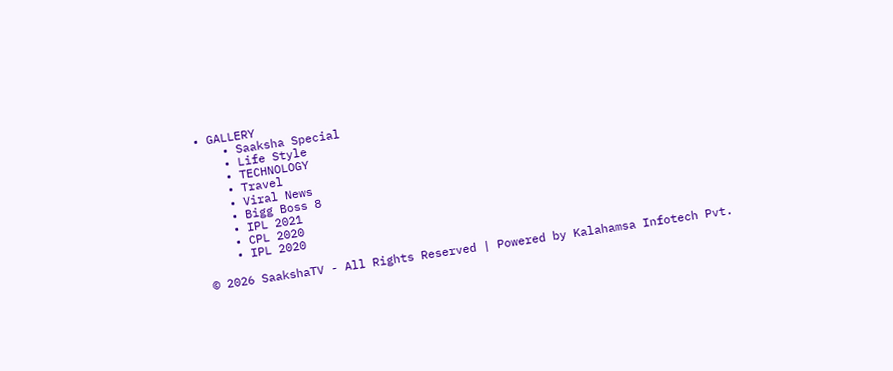• GALLERY
    • Saaksha Special
    • Life Style
    • TECHNOLOGY
    • Travel
    • Viral News
    • Bigg Boss 8
    • IPL 2021
    • CPL 2020
    • IPL 2020

© 2026 SaakshaTV - All Rights Reserved | Powered by Kalahamsa Infotech Pvt.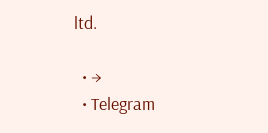ltd.

  • →
  • Telegram